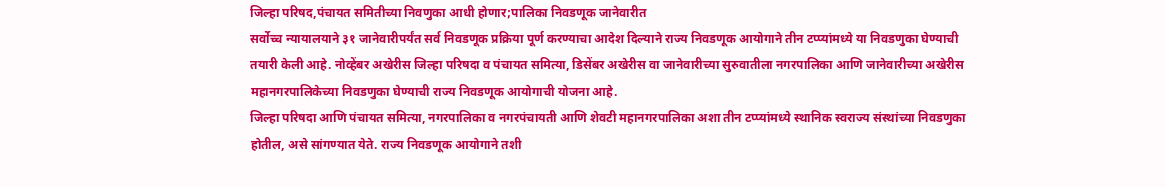जिल्हा परिषद,पंचायत समितीच्या निवणुका आधी होणार;पालिका निवडणूक जानेवारीत
सर्वोच्च न्यायालयाने ३१ जानेवारीपर्यंत सर्व निवडणूक प्रक्रिया पूर्ण करण्याचा आदेश दिल्याने राज्य निवडणूक आयोगाने तीन टप्प्यांमध्ये या निवडणुका घेण्याची तयारी केली आहे. नोव्हेंबर अखेरीस जिल्हा परिषदा व पंचायत समित्या, डिसेंबर अखेरीस वा जानेवारीच्या सुरुवातीला नगरपालिका आणि जानेवारीच्या अखेरीस महानगरपालिकेच्या निवडणुका घेण्याची राज्य निवडणूक आयोगाची योजना आहे.
जिल्हा परिषदा आणि पंचायत समित्या, नगरपालिका व नगरपंचायती आणि शेवटी महानगरपालिका अशा तीन टप्प्यांमध्ये स्थानिक स्वराज्य संस्थांच्या निवडणुका होतील, असे सांगण्यात येते. राज्य निवडणूक आयोगाने तशी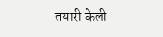तयारी केली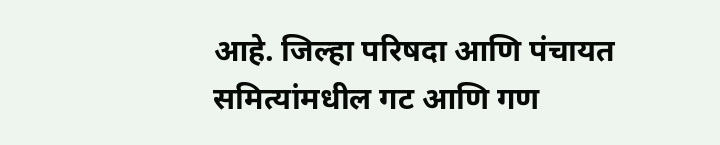आहे. जिल्हा परिषदा आणि पंचायत समित्यांमधील गट आणि गण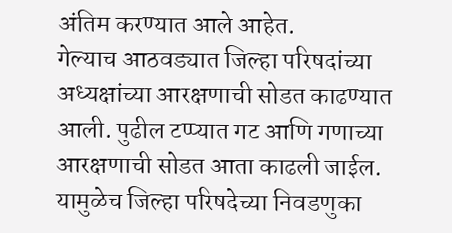अंतिम करण्यात आले आहेत.
गेल्याच आठवड्यात जिल्हा परिषदांच्या अध्यक्षांच्या आरक्षणाची सोडत काढण्यात आली. पुढील टप्प्यात गट आणि गणाच्या आरक्षणाची सोडत आता काढली जाईल. यामुळेच जिल्हा परिषदेच्या निवडणुका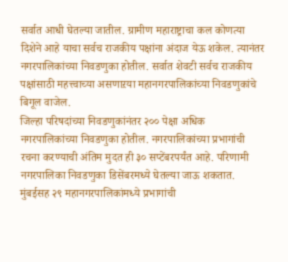सर्वात आधी घेतल्या जातील. ग्रामीण महाराष्ट्राचा कल कोणत्या दिशेने आहे याचा सर्वच राजकीय पक्षांना अंदाज येऊ शकेल. त्यानंतर नगरपालिकांच्या निवडणुका होतील. सर्वात शेवटी सर्वच राजकीय पक्षांसाठी महत्त्वाच्या असणाऱया महानगरपालिकांच्या निवडणुकांचे बिगूल वाजेल.
जिल्हा परिषदांच्या निवडणुकांनंतर २०० पेक्षा अधिक नगरपालिकांच्या निवडणुका होतील. नगरपालिकांच्या प्रभागांची रचना करण्याची अंतिम मुदत ही ३० सप्टेंबरपर्यंत आहे. परिणामी नगरपालिका निवडणुका डिसेंबरमध्ये घेतल्या जाऊ शकतात. मुंबईसह २९ महानगरपालिकांमध्ये प्रभागांची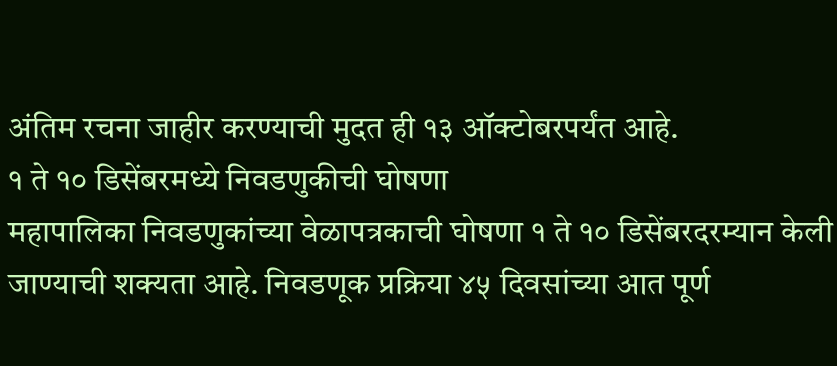अंतिम रचना जाहीर करण्याची मुदत ही १३ ऑक्टोबरपर्यंत आहे.
१ ते १० डिसेंबरमध्ये निवडणुकीची घोषणा
महापालिका निवडणुकांच्या वेळापत्रकाची घोषणा १ ते १० डिसेंबरदरम्यान केली जाण्याची शक्यता आहे. निवडणूक प्रक्रिया ४५ दिवसांच्या आत पूर्ण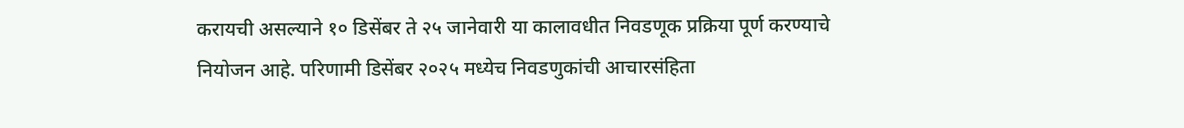करायची असल्याने १० डिसेंबर ते २५ जानेवारी या कालावधीत निवडणूक प्रक्रिया पूर्ण करण्याचे नियोजन आहे. परिणामी डिसेंबर २०२५ मध्येच निवडणुकांची आचारसंहिता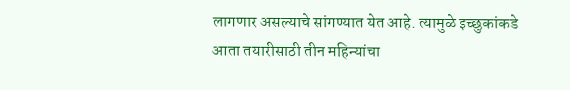लागणार असल्याचे सांगण्यात येत आहे. त्यामुळे इच्छुकांकडे आता तयारीसाठी तीन महिन्यांचा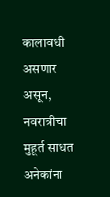कालावधी असणार असून, नवरात्रीचा मुहूर्त साधत अनेकांना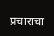प्रचाराचा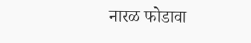नारळ फोडावा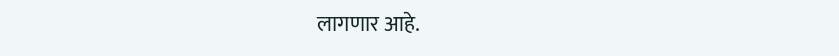लागणार आहे.